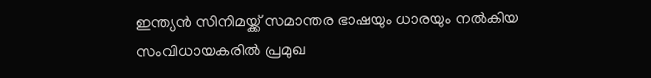ഇന്ത്യൻ സിനിമയ്ക്ക് സമാന്തര ഭാഷയും ധാരയും നൽകിയ സംവിധായകരിൽ പ്രമുഖ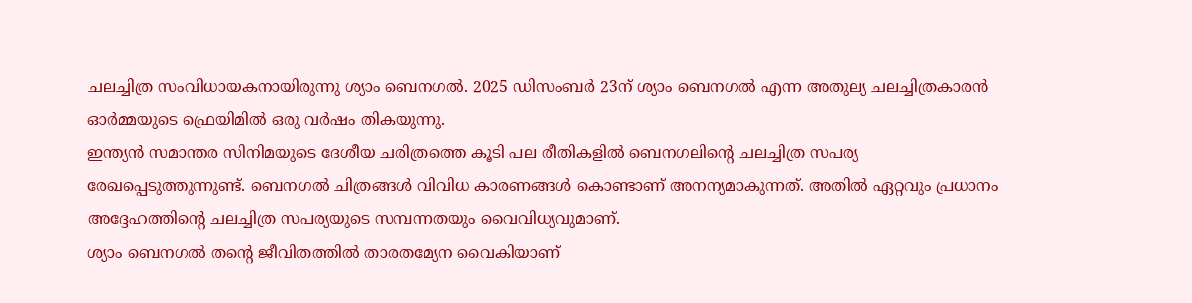ചലച്ചിത്ര സംവിധായകനായിരുന്നു ശ്യാം ബെനഗൽ. 2025 ഡിസംബർ 23ന് ശ്യാം ബെനഗൽ എന്ന അതുല്യ ചലച്ചിത്രകാരൻ ഓർമ്മയുടെ ഫ്രെയിമിൽ ഒരു വർഷം തികയുന്നു.
ഇന്ത്യൻ സമാന്തര സിനിമയുടെ ദേശീയ ചരിത്രത്തെ കൂടി പല രീതികളിൽ ബെനഗലിന്റെ ചലച്ചിത്ര സപര്യ രേഖപ്പെടുത്തുന്നുണ്ട്. ബെനഗൽ ചിത്രങ്ങൾ വിവിധ കാരണങ്ങൾ കൊണ്ടാണ് അനന്യമാകുന്നത്. അതിൽ ഏറ്റവും പ്രധാനം അദ്ദേഹത്തിന്റെ ചലച്ചിത്ര സപര്യയുടെ സമ്പന്നതയും വൈവിധ്യവുമാണ്.
ശ്യാം ബെനഗൽ തന്റെ ജീവിതത്തിൽ താരതമ്യേന വൈകിയാണ്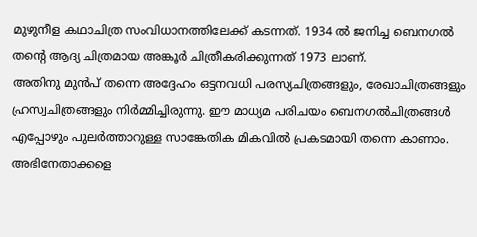മുഴുനീള കഥാചിത്ര സംവിധാനത്തിലേക്ക് കടന്നത്. 1934 ൽ ജനിച്ച ബെനഗൽ തന്റെ ആദ്യ ചിത്രമായ അങ്കൂർ ചിത്രീകരിക്കുന്നത് 1973 ലാണ്.
അതിനു മുൻപ് തന്നെ അദ്ദേഹം ഒട്ടനവധി പരസ്യചിത്രങ്ങളും, രേഖാചിത്രങ്ങളും ഹ്രസ്വചിത്രങ്ങളും നിർമ്മിച്ചിരുന്നു. ഈ മാധ്യമ പരിചയം ബെനഗൽചിത്രങ്ങൾ എപ്പോഴും പുലർത്താറുള്ള സാങ്കേതിക മികവിൽ പ്രകടമായി തന്നെ കാണാം.
അഭിനേതാക്കളെ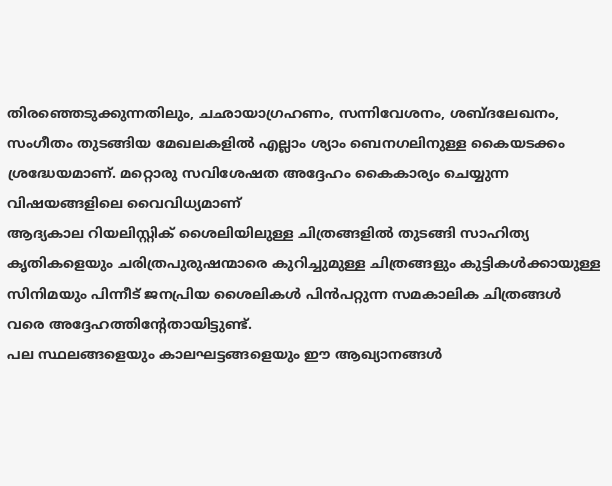തിരഞ്ഞെടുക്കുന്നതിലും, ചഛായാഗ്രഹണം, സന്നിവേശനം, ശബ്ദലേഖനം, സംഗീതം തുടങ്ങിയ മേഖലകളിൽ എല്ലാം ശ്യാം ബെനഗലിനുള്ള കൈയടക്കം ശ്രദ്ധേയമാണ്. മറ്റൊരു സവിശേഷത അദ്ദേഹം കൈകാര്യം ചെയ്യുന്ന വിഷയങ്ങളിലെ വൈവിധ്യമാണ്
ആദ്യകാല റിയലിസ്റ്റിക് ശൈലിയിലുള്ള ചിത്രങ്ങളിൽ തുടങ്ങി സാഹിത്യ കൃതികളെയും ചരിത്രപുരുഷന്മാരെ കുറിച്ചുമുള്ള ചിത്രങ്ങളും കുട്ടികൾക്കായുള്ള സിനിമയും പിന്നീട് ജനപ്രിയ ശൈലികൾ പിൻപറ്റുന്ന സമകാലിക ചിത്രങ്ങൾ വരെ അദ്ദേഹത്തിന്റേതായിട്ടുണ്ട്.
പല സ്ഥലങ്ങളെയും കാലഘട്ടങ്ങളെയും ഈ ആഖ്യാനങ്ങൾ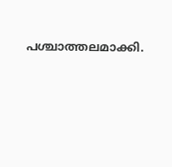പശ്ചാത്തലമാക്കി.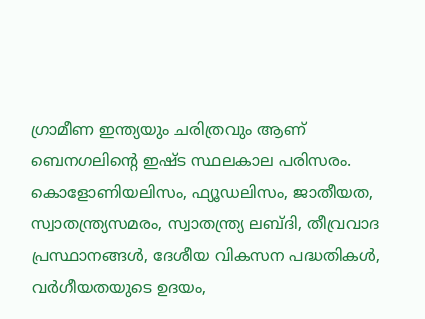ഗ്രാമീണ ഇന്ത്യയും ചരിത്രവും ആണ് ബെനഗലിന്റെ ഇഷ്ട സ്ഥലകാല പരിസരം. കൊളോണിയലിസം, ഫ്യൂഡലിസം, ജാതീയത, സ്വാതന്ത്ര്യസമരം, സ്വാതന്ത്ര്യ ലബ്ദി, തീവ്രവാദ പ്രസ്ഥാനങ്ങൾ, ദേശീയ വികസന പദ്ധതികൾ, വർഗീയതയുടെ ഉദയം,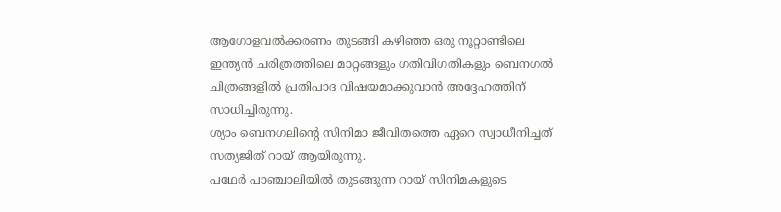ആഗോളവൽക്കരണം തുടങ്ങി കഴിഞ്ഞ ഒരു നൂറ്റാണ്ടിലെ ഇന്ത്യൻ ചരിത്രത്തിലെ മാറ്റങ്ങളും ഗതിവിഗതികളും ബെനഗൽ ചിത്രങ്ങളിൽ പ്രതിപാദ വിഷയമാക്കുവാൻ അദ്ദേഹത്തിന് സാധിച്ചിരുന്നു.
ശ്യാം ബെനഗലിന്റെ സിനിമാ ജീവിതത്തെ ഏറെ സ്വാധീനിച്ചത് സത്യജിത് റായ് ആയിരുന്നു.
പഥേർ പാഞ്ചാലിയിൽ തുടങ്ങുന്ന റായ് സിനിമകളുടെ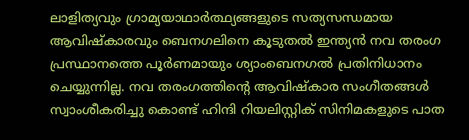ലാളിത്യവും ഗ്രാമ്യയാഥാർത്ഥ്യങ്ങളുടെ സത്യസന്ധമായ ആവിഷ്കാരവും ബെനഗലിനെ കൂടുതൽ ഇന്ത്യൻ നവ തരംഗ പ്രസ്ഥാനത്തെ പൂർണമായും ശ്യാംബെനഗൽ പ്രതിനിധാനം ചെയ്യുന്നില്ല. നവ തരംഗത്തിന്റെ ആവിഷ്കാര സംഗീതങ്ങൾ സ്വാംശീകരിച്ചു കൊണ്ട് ഹിന്ദി റിയലിസ്റ്റിക് സിനിമകളുടെ പാത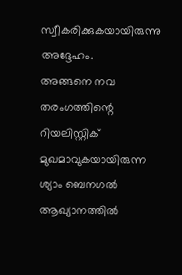സ്വീകരിക്കുകയായിരുന്നു അദ്ദേഹം.
അങ്ങനെ നവ തരംഗത്തിന്റെ റിയലിസ്റ്റിക് മുഖമാവുകയായിരുന്ന ശ്യാം ബെനഗൽ ആഖ്യാനത്തിൽ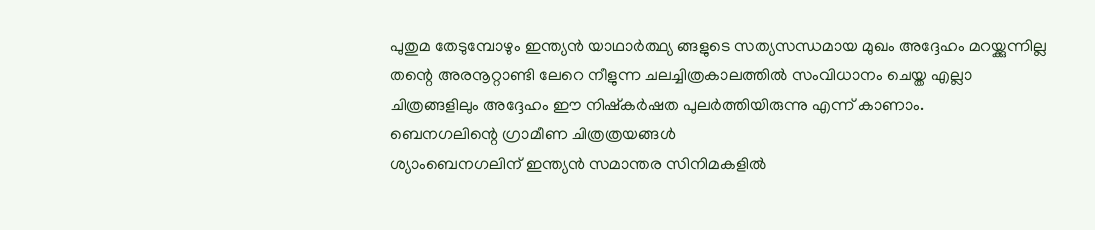പുതുമ തേടുമ്പോഴും ഇന്ത്യൻ യാഥാർത്ഥ്യ ങ്ങളുടെ സത്യസന്ധമായ മുഖം അദ്ദേഹം മറയ്ക്കുന്നില്ല തന്റെ അരനൂറ്റാണ്ടി ലേറെ നീളുന്ന ചലച്ചിത്രകാലത്തിൽ സംവിധാനം ചെയ്ത എല്ലാ ചിത്രങ്ങളിലും അദ്ദേഹം ഈ നിഷ്കർഷത പുലർത്തിയിരുന്നു എന്ന് കാണാം.
ബെനഗലിന്റെ ഗ്രാമീണ ചിത്രത്രയങ്ങൾ
ശ്യാംബെനഗലിന് ഇന്ത്യൻ സമാന്തര സിനിമകളിൽ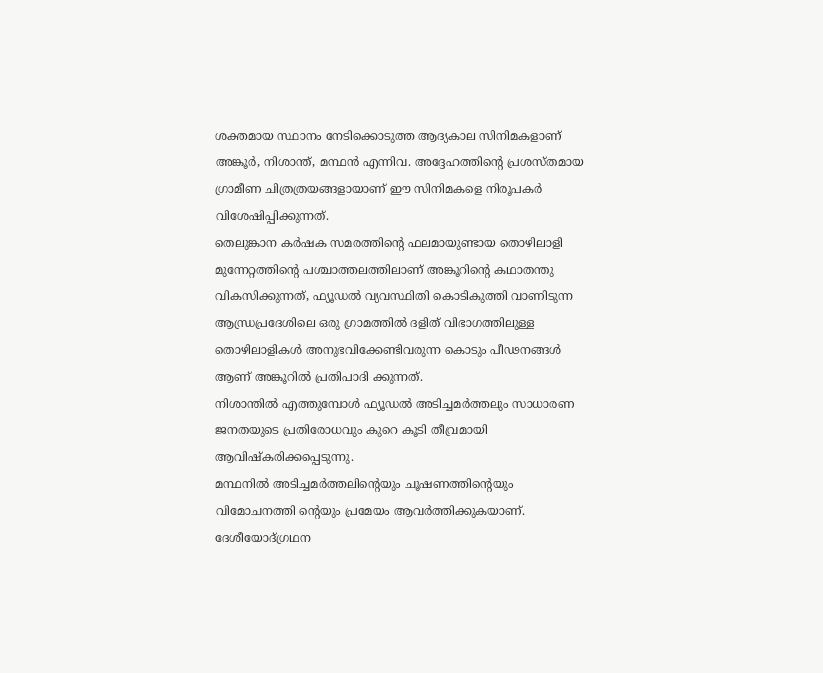ശക്തമായ സ്ഥാനം നേടിക്കൊടുത്ത ആദ്യകാല സിനിമകളാണ് അങ്കൂർ, നിശാന്ത്, മന്ഥൻ എന്നിവ. അദ്ദേഹത്തിന്റെ പ്രശസ്തമായ ഗ്രാമീണ ചിത്രത്രയങ്ങളായാണ് ഈ സിനിമകളെ നിരൂപകർ വിശേഷിപ്പിക്കുന്നത്.
തെലുങ്കാന കർഷക സമരത്തിന്റെ ഫലമായുണ്ടായ തൊഴിലാളി മുന്നേറ്റത്തിന്റെ പശ്ചാത്തലത്തിലാണ് അങ്കൂറിൻ്റെ കഥാതന്തു വികസിക്കുന്നത്, ഫ്യൂഡൽ വ്യവസ്ഥിതി കൊടികുത്തി വാണിടുന്ന ആന്ധ്രപ്രദേശിലെ ഒരു ഗ്രാമത്തിൽ ദളിത് വിഭാഗത്തിലുള്ള തൊഴിലാളികൾ അനുഭവിക്കേണ്ടിവരുന്ന കൊടും പീഢനങ്ങൾ ആണ് അങ്കൂറിൽ പ്രതിപാദി ക്കുന്നത്.
നിശാന്തിൽ എത്തുമ്പോൾ ഫ്യൂഡൽ അടിച്ചമർത്തലും സാധാരണ ജനതയുടെ പ്രതിരോധവും കുറെ കൂടി തീവ്രമായി ആവിഷ്കരിക്കപ്പെടുന്നു.
മന്ഥനിൽ അടിച്ചമർത്തലിന്റെയും ചൂഷണത്തിന്റെയും വിമോചനത്തി ന്റെയും പ്രമേയം ആവർത്തിക്കുകയാണ്. ദേശീയോദ്ഗ്രഥന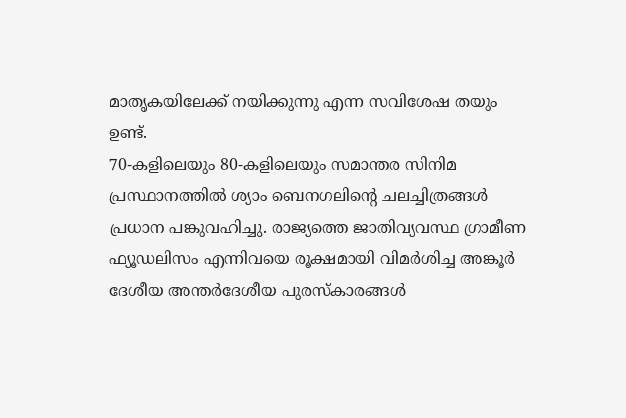മാതൃകയിലേക്ക് നയിക്കുന്നു എന്ന സവിശേഷ തയും ഉണ്ട്.
70-കളിലെയും 80-കളിലെയും സമാന്തര സിനിമ പ്രസ്ഥാനത്തിൽ ശ്യാം ബെനഗലിന്റെ ചലച്ചിത്രങ്ങൾ പ്രധാന പങ്കുവഹിച്ചു. രാജ്യത്തെ ജാതിവ്യവസ്ഥ ഗ്രാമീണ ഫ്യൂഡലിസം എന്നിവയെ രൂക്ഷമായി വിമർശിച്ച അങ്കൂർ ദേശീയ അന്തർദേശീയ പുരസ്കാരങ്ങൾ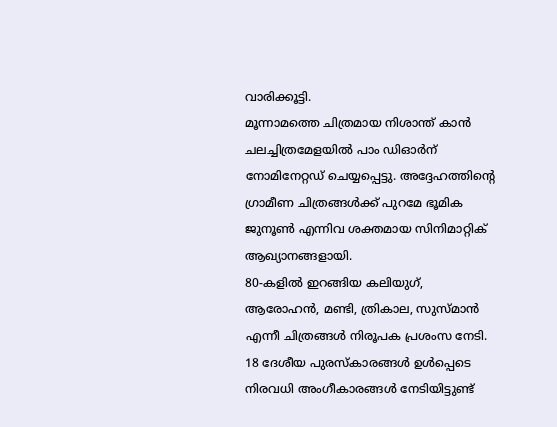വാരിക്കൂട്ടി.
മൂന്നാമത്തെ ചിത്രമായ നിശാന്ത് കാൻ ചലച്ചിത്രമേളയിൽ പാം ഡിഓർന് നോമിനേറ്റഡ് ചെയ്യപ്പെട്ടു. അദ്ദേഹത്തിന്റെ ഗ്രാമീണ ചിത്രങ്ങൾക്ക് പുറമേ ഭൂമിക ജുനൂൺ എന്നിവ ശക്തമായ സിനിമാറ്റിക് ആഖ്യാനങ്ങളായി.
80-കളിൽ ഇറങ്ങിയ കലിയുഗ്, ആരോഹൻ, മണ്ടി, ത്രികാല, സുസ്മാൻ എന്നീ ചിത്രങ്ങൾ നിരൂപക പ്രശംസ നേടി. 18 ദേശീയ പുരസ്കാരങ്ങൾ ഉൾപ്പെടെ നിരവധി അംഗീകാരങ്ങൾ നേടിയിട്ടുണ്ട്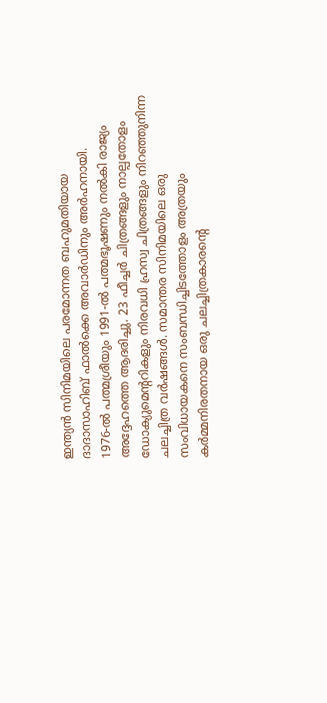ഇന്ത്യൻ സിനിമയിലെ പരമോന്നത ബഹുമതിയായ ദാദാസാഹിബ് ഫാൽക്കെ അവാർഡിനും അർഹനായി.
1976-ൽ പത്മശ്രീയും 1991-ൽ പത്മഭൂഷണും നൽകി രാജ്യം അദ്ദേഹത്തെ ആദരിച്ചു. 23 ഫീച്ചർ ചിത്രങ്ങളും നാല്പതോളം ഡോക്യുമെന്ററികളും നിരവധി ഹ്രസ്വ ചിത്രങ്ങളും നിറഞ്ഞുനിന്ന ചലച്ചിത്ര വർഷങ്ങൾ. സമാന്തര സിനിമയിലെ ഒരു സംവിധായകനെ സംബന്ധിച്ചിടത്തോളം അത്രയും കർമ്മനിരതനായ ഒരു ചലച്ചിത്രകാരന്റെ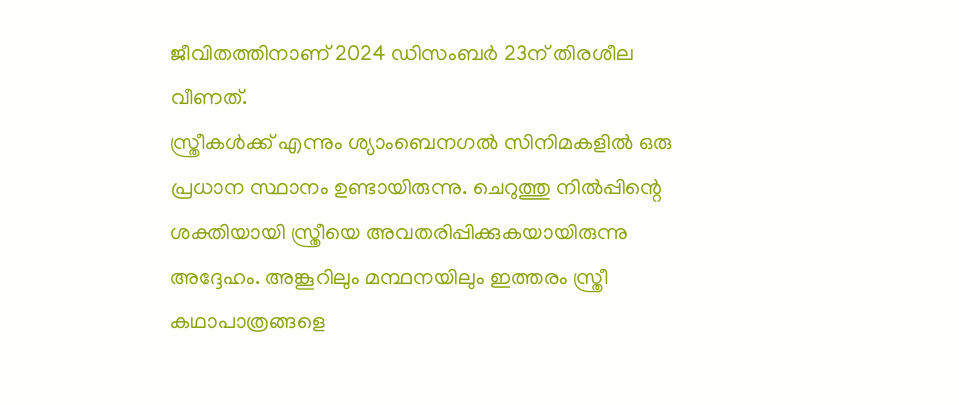ജീവിതത്തിനാണ് 2024 ഡിസംബർ 23ന് തിരശീല വീണത്.
സ്ത്രീകൾക്ക് എന്നും ശ്യാംബെനഗൽ സിനിമകളിൽ ഒരു പ്രധാന സ്ഥാനം ഉണ്ടായിരുന്നു. ചെറുത്തു നിൽപ്പിന്റെ ശക്തിയായി സ്ത്രീയെ അവതരിപ്പിക്കുകയായിരുന്നു അദ്ദേഹം. അങ്കൂറിലും മന്ഥനയിലും ഇത്തരം സ്ത്രീ കഥാപാത്രങ്ങളെ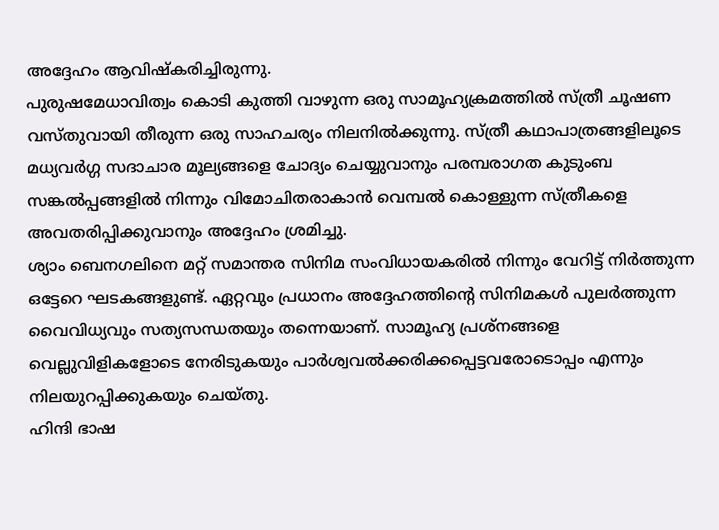അദ്ദേഹം ആവിഷ്കരിച്ചിരുന്നു.
പുരുഷമേധാവിത്വം കൊടി കുത്തി വാഴുന്ന ഒരു സാമൂഹ്യക്രമത്തിൽ സ്ത്രീ ചൂഷണ വസ്തുവായി തീരുന്ന ഒരു സാഹചര്യം നിലനിൽക്കുന്നു. സ്ത്രീ കഥാപാത്രങ്ങളിലൂടെ മധ്യവർഗ്ഗ സദാചാര മൂല്യങ്ങളെ ചോദ്യം ചെയ്യുവാനും പരമ്പരാഗത കുടുംബ സങ്കൽപ്പങ്ങളിൽ നിന്നും വിമോചിതരാകാൻ വെമ്പൽ കൊള്ളുന്ന സ്ത്രീകളെ അവതരിപ്പിക്കുവാനും അദ്ദേഹം ശ്രമിച്ചു.
ശ്യാം ബെനഗലിനെ മറ്റ് സമാന്തര സിനിമ സംവിധായകരിൽ നിന്നും വേറിട്ട് നിർത്തുന്ന ഒട്ടേറെ ഘടകങ്ങളുണ്ട്. ഏറ്റവും പ്രധാനം അദ്ദേഹത്തിന്റെ സിനിമകൾ പുലർത്തുന്ന വൈവിധ്യവും സത്യസന്ധതയും തന്നെയാണ്. സാമൂഹ്യ പ്രശ്നങ്ങളെ വെല്ലുവിളികളോടെ നേരിടുകയും പാർശ്വവൽക്കരിക്കപ്പെട്ടവരോടൊപ്പം എന്നും നിലയുറപ്പിക്കുകയും ചെയ്തു.
ഹിന്ദി ഭാഷ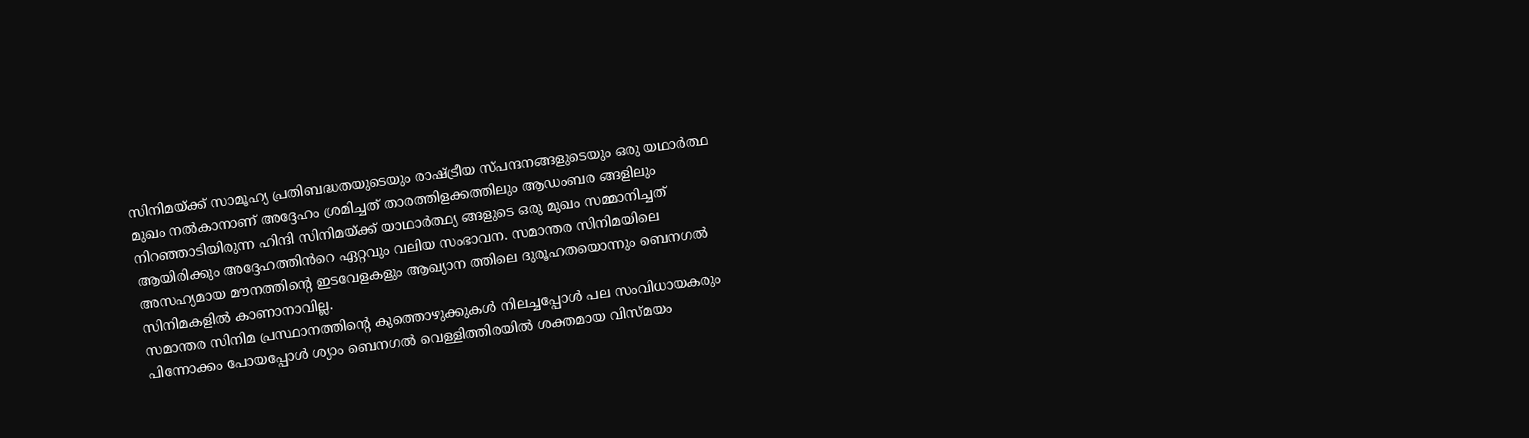സിനിമയ്ക്ക് സാമൂഹ്യ പ്രതിബദ്ധതയുടെയും രാഷ്ട്രീയ സ്പന്ദനങ്ങളുടെയും ഒരു യഥാർത്ഥ മുഖം നൽകാനാണ് അദ്ദേഹം ശ്രമിച്ചത് താരത്തിളക്കത്തിലും ആഡംബര ങ്ങളിലും നിറഞ്ഞാടിയിരുന്ന ഹിന്ദി സിനിമയ്ക്ക് യാഥാർത്ഥ്യ ങ്ങളുടെ ഒരു മുഖം സമ്മാനിച്ചത് ആയിരിക്കും അദ്ദേഹത്തിൻറെ ഏറ്റവും വലിയ സംഭാവന. സമാന്തര സിനിമയിലെ അസഹ്യമായ മൗനത്തിന്റെ ഇടവേളകളും ആഖ്യാന ത്തിലെ ദുരൂഹതയൊന്നും ബെനഗൽ സിനിമകളിൽ കാണാനാവില്ല.
സമാന്തര സിനിമ പ്രസ്ഥാനത്തിന്റെ കുത്തൊഴുക്കുകൾ നിലച്ചപ്പോൾ പല സംവിധായകരും പിന്നോക്കം പോയപ്പോൾ ശ്യാം ബെനഗൽ വെള്ളിത്തിരയിൽ ശക്തമായ വിസ്മയം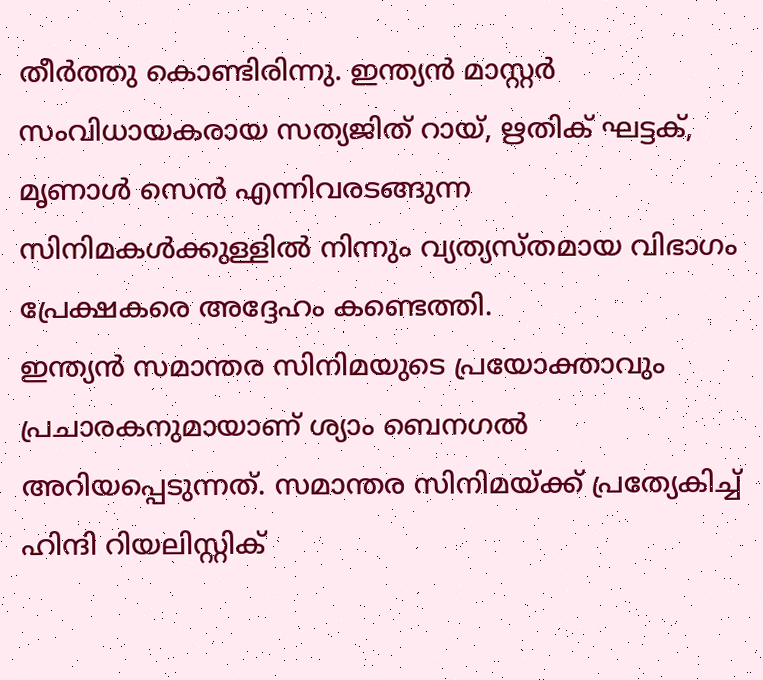തീർത്തു കൊണ്ടിരിന്നു. ഇന്ത്യൻ മാസ്റ്റർ സംവിധായകരായ സത്യജിത് റായ്, ഋതിക് ഘട്ടക്, മൃണാൾ സെൻ എന്നിവരടങ്ങുന്ന സിനിമകൾക്കുള്ളിൽ നിന്നും വ്യത്യസ്തമായ വിഭാഗം പ്രേക്ഷകരെ അദ്ദേഹം കണ്ടെത്തി.
ഇന്ത്യൻ സമാന്തര സിനിമയുടെ പ്രയോക്താവും പ്രചാരകനുമായാണ് ശ്യാം ബെനഗൽ അറിയപ്പെടുന്നത്. സമാന്തര സിനിമയ്ക്ക് പ്രത്യേകിച്ച് ഹിന്ദി റിയലിസ്റ്റിക്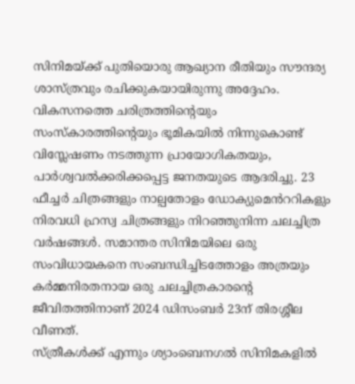സിനിമയ്ക്ക് പുതിയൊരു ആഖ്യാന രീതിയും സൗന്ദര്യ ശാസ്ത്രവും രചിക്കുകയായിരുന്നു അദ്ദേഹം.
വികസനത്തെ ചരിത്രത്തിന്റെയും സംസ്കാരത്തിന്റെയും ഭൂമികയിൽ നിന്നുകൊണ്ട് വിസ്ലേഷണം നടത്തുന്ന പ്രായോഗികതയും, പാർശ്വവൽക്കരിക്കപ്പെട്ട ജനതയുടെ ആദരിച്ചു. 23 ഫീച്ചർ ചിത്രങ്ങളും നാല്പതോളം ഡോക്യുമെൻററികളും നിരവധി ഹ്രസ്വ ചിത്രങ്ങളും നിറഞ്ഞുനിന്ന ചലച്ചിത്ര വർഷങ്ങൾ. സമാന്തര സിനിമയിലെ ഒരു സംവിധായകനെ സംബന്ധിച്ചിടത്തോളം അത്രയും കർമ്മനിരതനായ ഒരു ചലച്ചിത്രകാരന്റെ ജീവിതത്തിനാണ് 2024 ഡിസംബർ 23ന് തിരശ്ശീല വീണത്.
സ്ത്രീകൾക്ക് എന്നും ശ്യാംബെനഗൽ സിനിമകളിൽ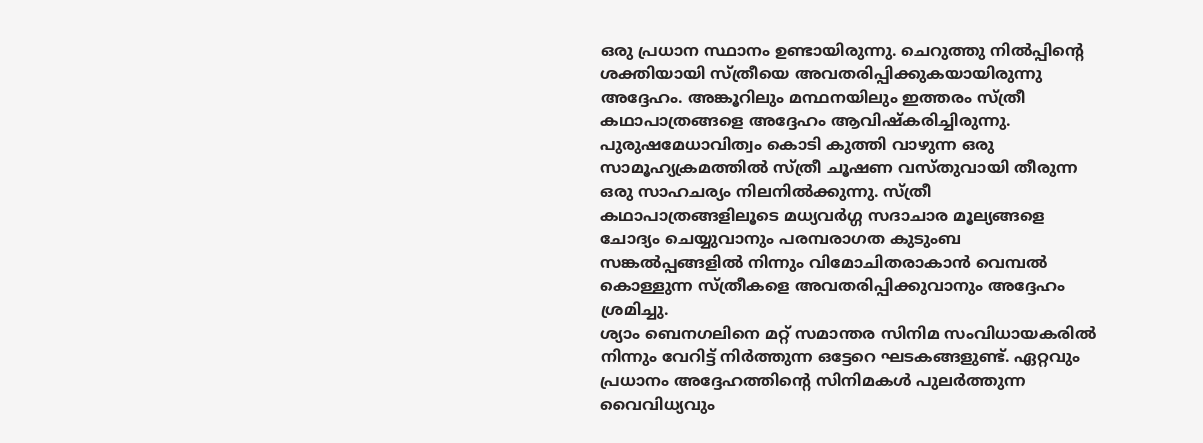ഒരു പ്രധാന സ്ഥാനം ഉണ്ടായിരുന്നു. ചെറുത്തു നിൽപ്പിന്റെ ശക്തിയായി സ്ത്രീയെ അവതരിപ്പിക്കുകയായിരുന്നു അദ്ദേഹം. അങ്കൂറിലും മന്ഥനയിലും ഇത്തരം സ്ത്രീ കഥാപാത്രങ്ങളെ അദ്ദേഹം ആവിഷ്കരിച്ചിരുന്നു.
പുരുഷമേധാവിത്വം കൊടി കുത്തി വാഴുന്ന ഒരു സാമൂഹ്യക്രമത്തിൽ സ്ത്രീ ചൂഷണ വസ്തുവായി തീരുന്ന ഒരു സാഹചര്യം നിലനിൽക്കുന്നു. സ്ത്രീ കഥാപാത്രങ്ങളിലൂടെ മധ്യവർഗ്ഗ സദാചാര മൂല്യങ്ങളെ ചോദ്യം ചെയ്യുവാനും പരമ്പരാഗത കുടുംബ സങ്കൽപ്പങ്ങളിൽ നിന്നും വിമോചിതരാകാൻ വെമ്പൽ കൊള്ളുന്ന സ്ത്രീകളെ അവതരിപ്പിക്കുവാനും അദ്ദേഹം ശ്രമിച്ചു.
ശ്യാം ബെനഗലിനെ മറ്റ് സമാന്തര സിനിമ സംവിധായകരിൽ നിന്നും വേറിട്ട് നിർത്തുന്ന ഒട്ടേറെ ഘടകങ്ങളുണ്ട്. ഏറ്റവും പ്രധാനം അദ്ദേഹത്തിന്റെ സിനിമകൾ പുലർത്തുന്ന വൈവിധ്യവും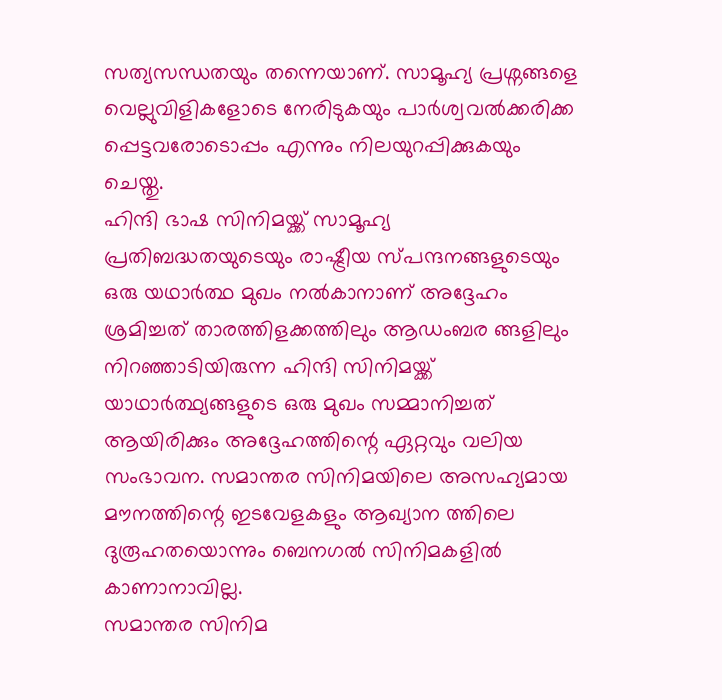സത്യസന്ധതയും തന്നെയാണ്. സാമൂഹ്യ പ്രശ്നങ്ങളെ വെല്ലുവിളികളോടെ നേരിടുകയും പാർശ്വവൽക്കരിക്ക പ്പെട്ടവരോടൊപ്പം എന്നും നിലയുറപ്പിക്കുകയും ചെയ്തു.
ഹിന്ദി ഭാഷ സിനിമയ്ക്ക് സാമൂഹ്യ പ്രതിബദ്ധതയുടെയും രാഷ്ട്രീയ സ്പന്ദനങ്ങളുടെയും ഒരു യഥാർത്ഥ മുഖം നൽകാനാണ് അദ്ദേഹം ശ്രമിച്ചത് താരത്തിളക്കത്തിലും ആഡംബര ങ്ങളിലും നിറഞ്ഞാടിയിരുന്ന ഹിന്ദി സിനിമയ്ക്ക് യാഥാർത്ഥ്യങ്ങളുടെ ഒരു മുഖം സമ്മാനിച്ചത് ആയിരിക്കും അദ്ദേഹത്തിന്റെ ഏറ്റവും വലിയ സംഭാവന. സമാന്തര സിനിമയിലെ അസഹ്യമായ മൗനത്തിന്റെ ഇടവേളകളും ആഖ്യാന ത്തിലെ ദുരൂഹതയൊന്നും ബെനഗൽ സിനിമകളിൽ കാണാനാവില്ല.
സമാന്തര സിനിമ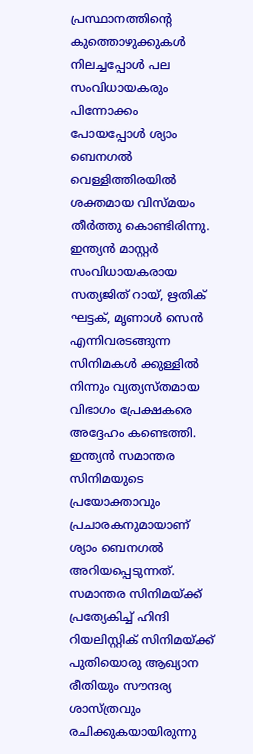പ്രസ്ഥാനത്തിന്റെ കുത്തൊഴുക്കുകൾ നിലച്ചപ്പോൾ പല സംവിധായകരും പിന്നോക്കം പോയപ്പോൾ ശ്യാം ബെനഗൽ വെള്ളിത്തിരയിൽ ശക്തമായ വിസ്മയം തീർത്തു കൊണ്ടിരിന്നു. ഇന്ത്യൻ മാസ്റ്റർ സംവിധായകരായ സത്യജിത് റായ്, ഋതിക് ഘട്ടക്, മൃണാൾ സെൻ എന്നിവരടങ്ങുന്ന സിനിമകൾ ക്കുള്ളിൽ നിന്നും വ്യത്യസ്തമായ വിഭാഗം പ്രേക്ഷകരെ അദ്ദേഹം കണ്ടെത്തി.
ഇന്ത്യൻ സമാന്തര സിനിമയുടെ പ്രയോക്താവും പ്രചാരകനുമായാണ് ശ്യാം ബെനഗൽ അറിയപ്പെടുന്നത്. സമാന്തര സിനിമയ്ക്ക് പ്രത്യേകിച്ച് ഹിന്ദി റിയലിസ്റ്റിക് സിനിമയ്ക്ക് പുതിയൊരു ആഖ്യാന രീതിയും സൗന്ദര്യ ശാസ്ത്രവും രചിക്കുകയായിരുന്നു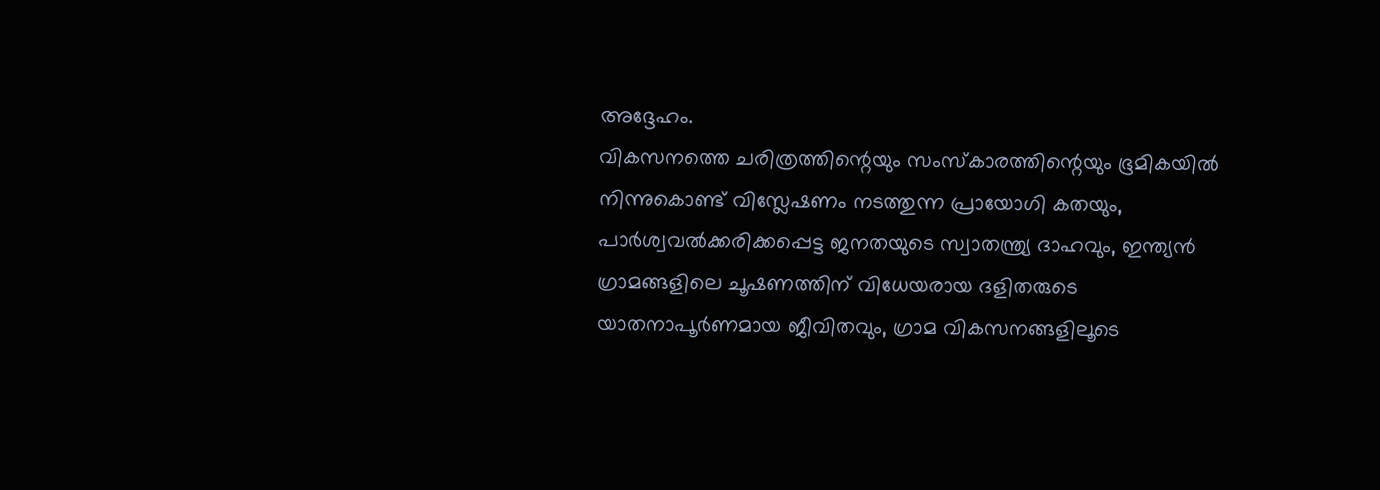അദ്ദേഹം.
വികസനത്തെ ചരിത്രത്തിന്റെയും സംസ്കാരത്തിന്റെയും ഭൂമികയിൽ നിന്നുകൊണ്ട് വിസ്ലേഷണം നടത്തുന്ന പ്രായോഗി കതയും, പാർശ്വവൽക്കരിക്കപ്പെട്ട ജനതയുടെ സ്വാതന്ത്ര്യ ദാഹവും, ഇന്ത്യൻ ഗ്രാമങ്ങളിലെ ചൂഷണത്തിന് വിധേയരായ ദളിതരുടെ യാതനാപൂർണമായ ജീവിതവും, ഗ്രാമ വികസനങ്ങളിലൂടെ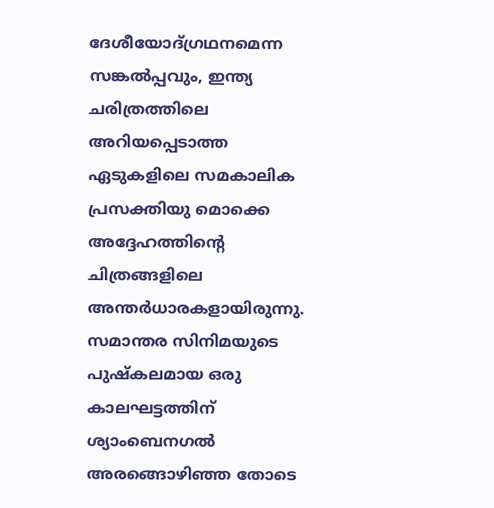ദേശീയോദ്ഗ്രഥനമെന്ന സങ്കൽപ്പവും, ഇന്ത്യ ചരിത്രത്തിലെ അറിയപ്പെടാത്ത ഏടുകളിലെ സമകാലിക പ്രസക്തിയു മൊക്കെ അദ്ദേഹത്തിന്റെ ചിത്രങ്ങളിലെ അന്തർധാരകളായിരുന്നു. സമാന്തര സിനിമയുടെ പുഷ്കലമായ ഒരു കാലഘട്ടത്തിന് ശ്യാംബെനഗൽ അരങ്ങൊഴിഞ്ഞ തോടെ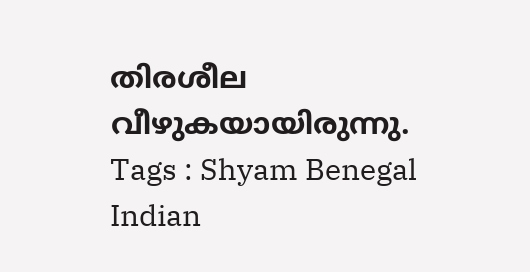തിരശീല വീഴുകയായിരുന്നു.
Tags : Shyam Benegal Indian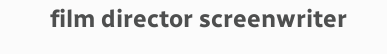film director screenwriter